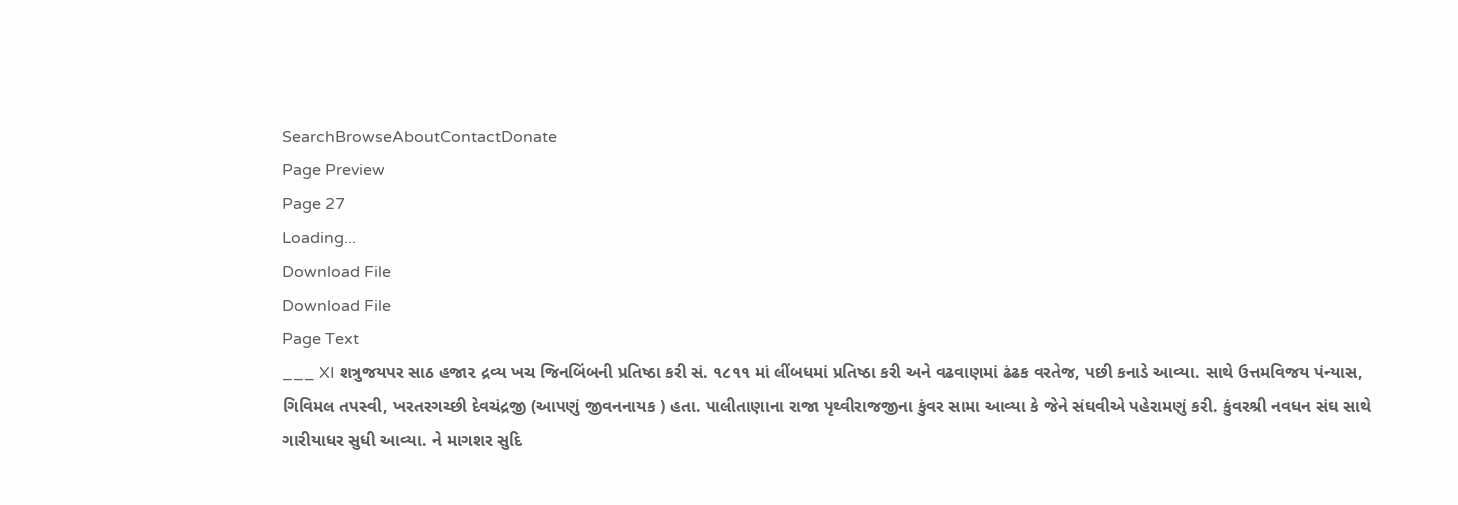SearchBrowseAboutContactDonate
Page Preview
Page 27
Loading...
Download File
Download File
Page Text
___ XI શત્રુજયપર સાઠ હજા૨ દ્રવ્ય ખચ જિનબિંબની પ્રતિષ્ઠા કરી સં. ૧૮૧૧ માં લીંબધમાં પ્રતિષ્ઠા કરી અને વઢવાણમાં ઢંઢક વરતેજ, પછી કનાડે આવ્યા. સાથે ઉત્તમવિજય પંન્યાસ, ગિવિમલ તપસ્વી, ખરતરગચ્છી દેવચંદ્રજી (આપણું જીવનનાયક ) હતા. પાલીતાણાના રાજા પૃથ્વીરાજજીના કુંવર સામા આવ્યા કે જેને સંઘવીએ પહેરામણું કરી. કુંવરશ્રી નવધન સંઘ સાથે ગારીયાધર સુધી આવ્યા. ને માગશર સુદિ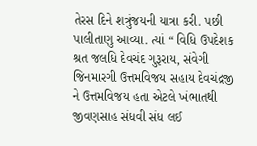તેરસ દિને શત્રુંજયની યાત્રા કરી. પછી પાલીતાણુ આવ્યા. ત્યાં “ વિધિ ઉપદેશક શ્રત જલધિ દેવચંદ ગુરૂરાય, સંવેગી જિનમારગી ઉત્તમવિજય સહાય દેવચંદ્રજી ને ઉત્તમવિજય હતા એટલે ખંભાતથી જીવણસાહ સંધવી સંધ લઈ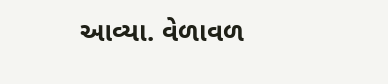આવ્યા. વેળાવળ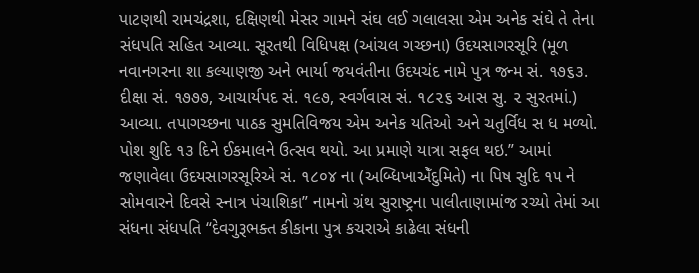પાટણથી રામચંદ્રશા, દક્ષિણથી મેસર ગામને સંઘ લઈ ગલાલસા એમ અનેક સંઘે તે તેના સંધપતિ સહિત આવ્યા. સૂરતથી વિધિપક્ષ (આંચલ ગચ્છના) ઉદયસાગરસૂરિ (મૂળ નવાનગરના શા કલ્યાણજી અને ભાર્યા જયવંતીના ઉદયચંદ નામે પુત્ર જન્મ સં. ૧૭૬૩. દીક્ષા સં. ૧૭૭૭, આચાર્યપદ સં. ૧૯૭, સ્વર્ગવાસ સં. ૧૮૨૬ આસ સુ. ૨ સુરતમાં.) આવ્યા. તપાગચ્છના પાઠક સુમતિવિજય એમ અનેક યતિઓ અને ચતુર્વિધ સ ધ મળ્યો. પોશ શુદિ ૧૩ દિને ઈકમાલને ઉત્સવ થયો. આ પ્રમાણે યાત્રા સફલ થઇ.” આમાં જણાવેલા ઉદયસાગરસૂરિએ સં. ૧૮૦૪ ના (અબ્ધિખાએઁદુમિતે) ના પિષ સુદિ ૧૫ ને સોમવારને દિવસે સ્નાત્ર પંચાશિકા” નામનો ગ્રંથ સુરાષ્ટ્રના પાલીતાણામાંજ રચ્યો તેમાં આ સંધના સંધપતિ “દેવગુરૂભક્ત કીકાના પુત્ર કચરાએ કાઢેલા સંધની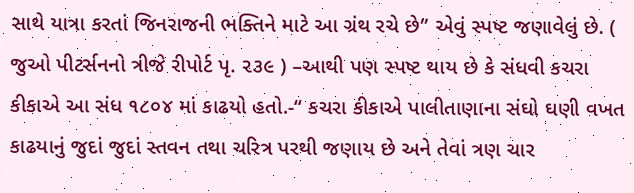સાથે યાત્રા કરતાં જિનરાજની ભક્તિને માટે આ ગ્રંથ રચે છે” એવું સ્પષ્ટ જણાવેલું છે. ( જુઓ પીટર્સનનો ત્રીજે રીપોર્ટ પૃ. ૨૩૯ ) –આથી પણ સ્પષ્ટ થાય છે કે સંધવી કચરા કીકાએ આ સંધ ૧૮૦૪ માં કાઢયો હતો.-“ કચરા કીકાએ પાલીતાણાના સંઘો ઘણી વખત કાઢયાનું જુદાં જુદાં સ્તવન તથા ચરિત્ર પરથી જણાય છે અને તેવાં ત્રણ ચાર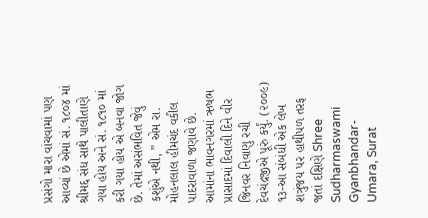પ્રસંગો મારા વાંચવામાં પણ આવ્યાં છે એમાં સં. ૧૮૦૪ માં શ્રીમદ્દ સંધ સાથે પાલીતાણે ગયા હોય અને સં. ૧૮૧૦ માં કરી ગયા હોય એ બનવા જોગ છે. તેમાં અસંભવિત જેવું કશુંએ નથી, ” એમ રા. મોહનલાલ હીમચંદ વકીલ પાદરાવાળા જણાવે છે. આમાંના ભાવનગરમાં ઋષભ પ્રાસાદમાં દિવાલી દિને વીર જિનવર નિવાણુ રચી દેવચંદ્રજીએ પૂરું કર્યું. (૨૦૦૯) ૧૩-આ સંબંધી એક લેખ શત્રુંજય પર હાથીપળ તરફ જતાં દક્ષિણે Shree Sudharmaswami Gyanbhandar-Umara, Surat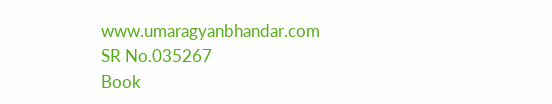www.umaragyanbhandar.com
SR No.035267
Book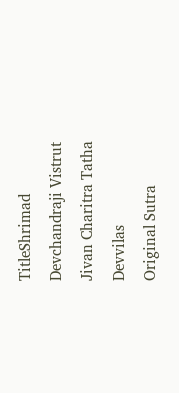TitleShrimad Devchandraji Vistrut Jivan Charitra Tatha Devvilas
Original Sutra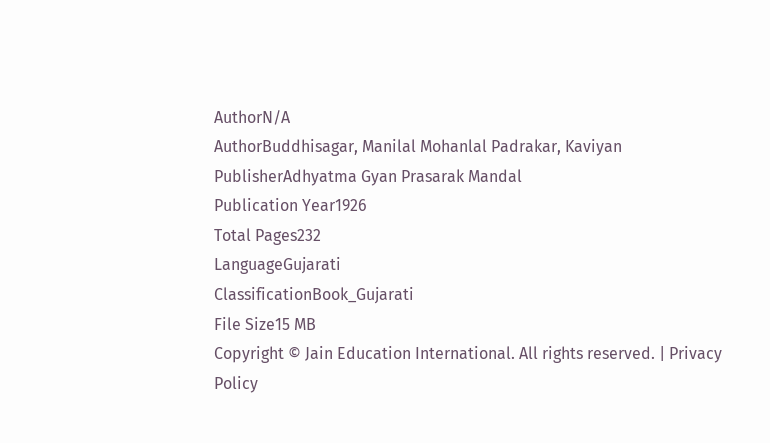AuthorN/A
AuthorBuddhisagar, Manilal Mohanlal Padrakar, Kaviyan
PublisherAdhyatma Gyan Prasarak Mandal
Publication Year1926
Total Pages232
LanguageGujarati
ClassificationBook_Gujarati
File Size15 MB
Copyright © Jain Education International. All rights reserved. | Privacy Policy